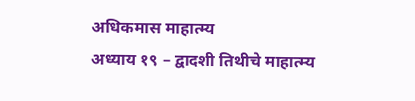अधिकमास माहात्म्य
अध्याय १९ – द्वादशी तिथीचे माहात्म्य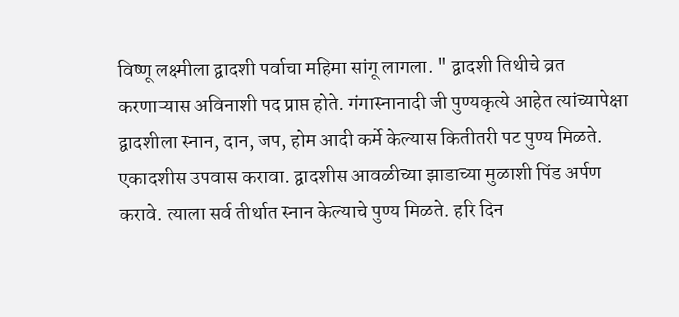विष्णू लक्ष्मीला द्वादशी पर्वाचा महिमा सांगू लागला. " द्वादशी तिथीचे व्रत करणाऱ्यास अविनाशी पद प्राप्त होते. गंगास्नानादी जी पुण्यकृत्ये आहेत त्यांच्यापेक्षा द्वादशीला स्नान, दान, जप, होम आदी कर्मे केल्यास कितीतरी पट पुण्य मिळते. एकादशीस उपवास करावा. द्वादशीस आवळीच्या झाडाच्या मुळाशी पिंड अर्पण करावे. त्याला सर्व तीर्थात स्नान केल्याचे पुण्य मिळते. हरि दिन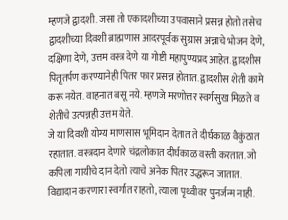म्हणजे द्वादशी. जसा तो एकादशीच्या उपवासाने प्रसन्न होतो तसेच द्वादशीच्या दिवशी ब्राह्मणास आदरपूर्वक सुग्रास अन्नाचे भोजन देणे, दक्षिणा देणे, उत्तम वस्त्र देणे या गोष्टी महापुण्यप्रद आहेत. द्वादशीस पितृतर्पण करण्यानेही पितर फार प्रसन्न होतात. द्वादशीस शेती कामे करू नयेत. वाहनात बसू नये. म्हणजे मरणोत्तर स्वर्गसुख मिळते व शेतीचे उत्पन्नही उत्तम येते.
जे या दिवशी योग्य माणसास भूमिदान देतात ते दीर्घकाळ वैकुंठात रहातात. वस्त्रदान देणारे चंद्रलोकात दीर्घकाळ वस्ती करतात. जो कपिला गायीचे दान देतो त्याचे अनेक पितर उद्धरून जातात. विद्यादान करणारा स्वर्गात राहतो, त्याला पृथ्वीवर पुनर्जन्म नाही.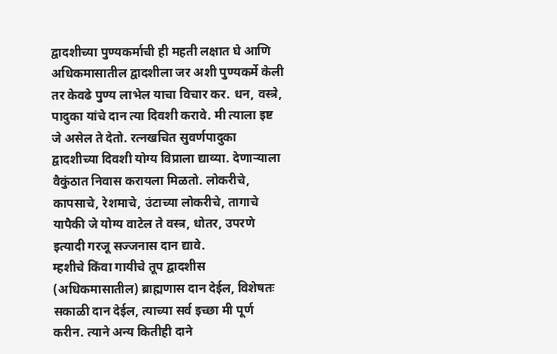द्वादशीच्या पुण्यकर्माची ही महती लक्षात घे आणि अधिकमासातील द्वादशीला जर अशी पुण्यकर्मे केली तर केवढे पुण्य लाभेल याचा विचार कर. धन, वस्त्रे, पादुका यांचे दान त्या दिवशी करावे. मी त्याला इष्ट जे असेल ते देतो. रत्नखचित सुवर्णपादुका द्वादशीच्या दिवशी योग्य विप्राला द्याव्या. देणाऱ्याला वैकुंठात निवास करायला मिळतो. लोकरीचे, कापसाचे, रेशमाचे, उंटाच्या लोकरीचे, तागाचे यापैकी जे योग्य वाटेल ते वस्त्र, धोतर, उपरणे इत्यादी गरजू सज्जनास दान द्यावे.
म्हशीचे किंवा गायीचे तूप द्वादशीस (अधिकमासातील) ब्राह्मणास दान देईल, विशेषतः सकाळी दान देईल, त्याच्या सर्व इच्छा मी पूर्ण करीन. त्याने अन्य कितीही दाने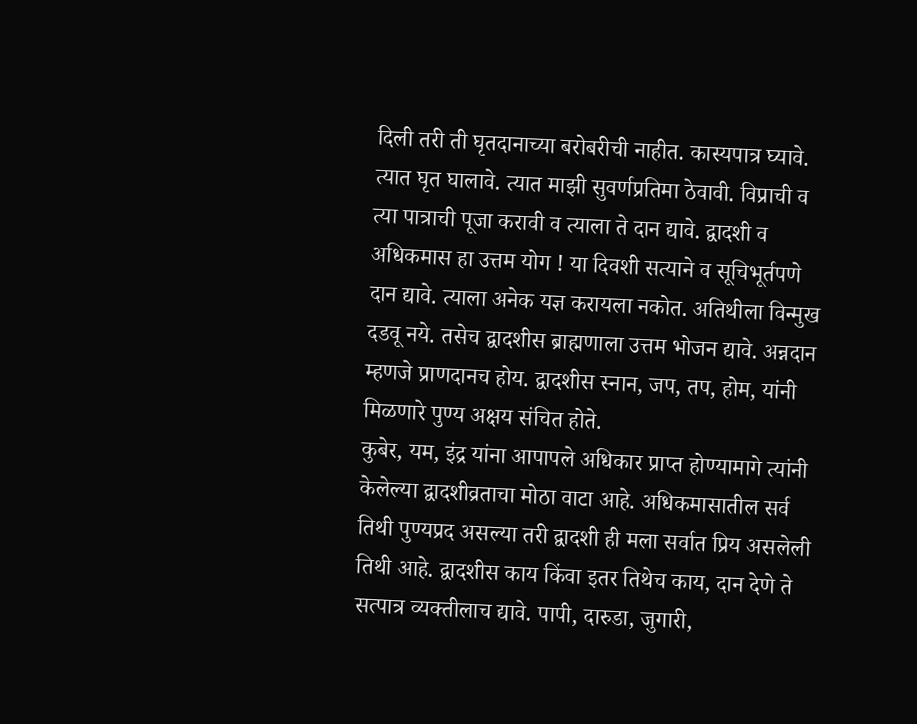दिली तरी ती घृतदानाच्या बरोबरीची नाहीत. कास्यपात्र घ्यावे. त्यात घृत घालावे. त्यात माझी सुवर्णप्रतिमा ठेवावी. विप्राची व त्या पात्राची पूजा करावी व त्याला ते दान द्यावे. द्वादशी व अधिकमास हा उत्तम योग ! या दिवशी सत्याने व सूचिभूर्तपणे दान द्यावे. त्याला अनेक यज्ञ करायला नकोत. अतिथीला विन्मुख दडवू नये. तसेच द्वादशीस ब्राह्मणाला उत्तम भोजन द्यावे. अन्नदान म्हणजे प्राणदानच होय. द्वादशीस स्नान, जप, तप, होम, यांनी मिळणारे पुण्य अक्षय संचित होते.
कुबेर, यम, इंद्र यांना आपापले अधिकार प्राप्त होण्यामागे त्यांनी केलेल्या द्वादशीव्रताचा मोठा वाटा आहे. अधिकमासातील सर्व तिथी पुण्यप्रद असल्या तरी द्वादशी ही मला सर्वात प्रिय असलेली तिथी आहे. द्वादशीस काय किंवा इतर तिथेच काय, दान देणे ते सत्पात्र व्यक्तीलाच द्यावे. पापी, दारुडा, जुगारी,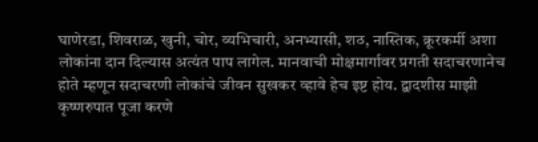घाणेरडा, शिवराळ, खुनी, चोर, व्यभिचारी, अनभ्यासी, शठ, नास्तिक, क्रूरकर्मी अशा लोकांना दान दिल्यास अत्यंत पाप लागेल. मानवाची मोक्षमार्गावर प्रगती सदाचरणानेच होते म्हणून सदाचरणी लोकांचे जीवन सुखकर व्हावे हेच इष्ट होय. द्वादशीस माझी कृष्णरुपात पूजा करणे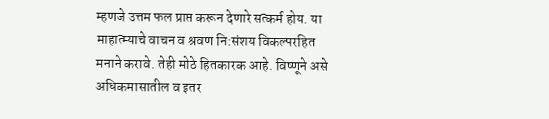म्हणजे उत्तम फल प्राप्त करून देणारे सत्कर्म होय. या माहात्म्याचे वाचन व श्रवण नि:संशय विकल्परहित मनाने करावे. तेही मोठे हितकारक आहे. विष्णूने असे अधिकमासातील व इतर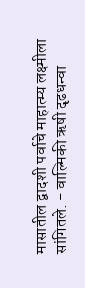मासातील द्वादशी पर्वाचे माहात्म्य लक्ष्मीला सांगितले. - वाल्मिकी ऋषी दृढधन्वा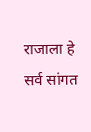राजाला हे सर्व सांगत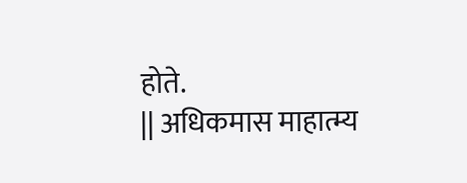होते.
|| अधिकमास माहात्म्य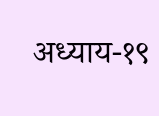अध्याय-१९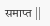समाप्त ||